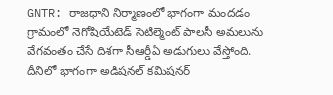GNTR: రాజధాని నిర్మాణంలో భాగంగా మందడం గ్రామంలో నెగోషియేటెడ్ సెటిల్మెంట్ పాలసీ అమలును వేగవంతం చేసే దిశగా సీఆర్డీఏ అడుగులు వేస్తోంది. దీనిలో భాగంగా అడిషనల్ కమిషనర్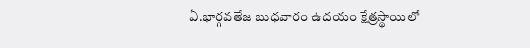ఏ.భార్గవతేజ బుధవారం ఉదయం క్షేత్రస్థాయిలో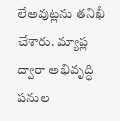లేఅవుట్లను తనిఖీ చేశారు. మ్యాప్ల ద్వారా అభివృద్ధి పనుల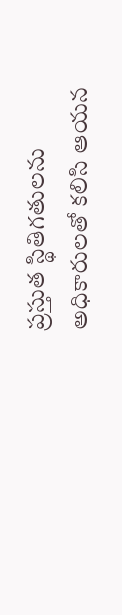ప్రస్తుత స్థితిగతులను అధికారులతో కలిసి ఆయన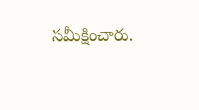సమీక్షించారు.